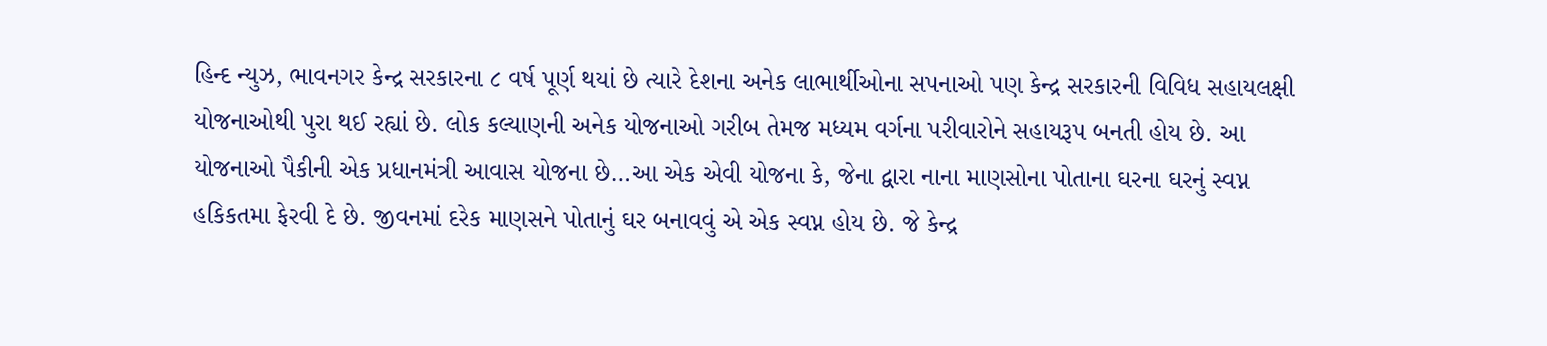હિન્દ ન્યુઝ, ભાવનગર કેન્દ્ર સરકારના ૮ વર્ષ પૂર્ણ થયાં છે ત્યારે દેશના અનેક લાભાર્થીઓના સપનાઓ પણ કેન્દ્ર સરકારની વિવિધ સહાયલક્ષી યોજનાઓથી પુરા થઈ રહ્યાં છે. લોક કલ્યાણની અનેક યોજનાઓ ગરીબ તેમજ મધ્યમ વર્ગના પરીવારોને સહાયરૂપ બનતી હોય છે. આ યોજનાઓ પૈકીની એક પ્રધાનમંત્રી આવાસ યોજના છે…આ એક એવી યોજના કે, જેના દ્વારા નાના માણસોના પોતાના ઘરના ઘરનું સ્વપ્ન હકિકતમા ફેરવી દે છે. જીવનમાં દરેક માણસને પોતાનું ઘર બનાવવું એ એક સ્વપ્ન હોય છે. જે કેન્દ્ર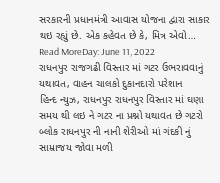સરકારની પ્રધાનમંત્રી આવાસ યોજના દ્વારા સાકાર થઇ રહ્યું છે. એક કહેવત છે કે, મિત્ર એવો…
Read MoreDay: June 11, 2022
રાધનપુર રાજગઢી વિસ્તાર માં ગટર ઉભરાવવાનું યથાવત, વાહન ચાલકો દુકાનદારો પરેશાન
હિન્દ ન્યુઝ, રાધનપુર રાધનપુર વિસ્તાર માં ઘણા સમય થી લઇ ને ગટર ના પ્રશ્નો યથાવત છે ગટરો બ્લોક રાધનપુર ની નાની શેરીઓ માં ગંદકી નું સામ્રાજય જોવા મળી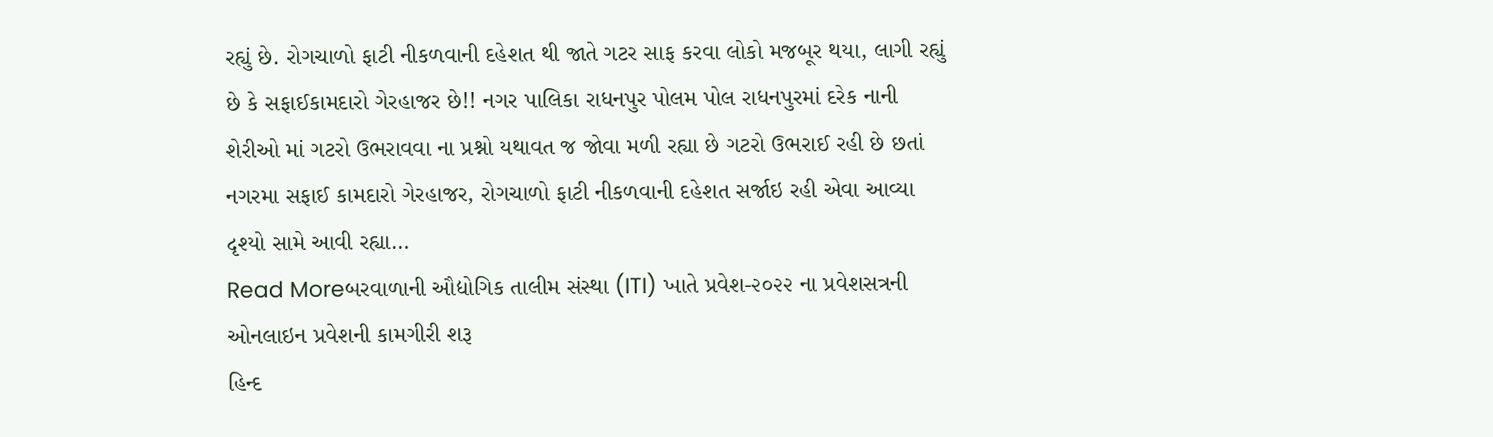રહ્યું છે. રોગચાળો ફાટી નીકળવાની દહેશત થી જાતે ગટર સાફ કરવા લોકો મજબૂર થયા, લાગી રહ્યું છે કે સફાઈકામદારો ગેરહાજર છે!! નગર પાલિકા રાધનપુર પોલમ પોલ રાધનપુરમાં દરેક નાની શેરીઓ માં ગટરો ઉભરાવવા ના પ્રશ્નો યથાવત જ જોવા મળી રહ્યા છે ગટરો ઉભરાઈ રહી છે છતાં નગરમા સફાઈ કામદારો ગેરહાજર, રોગચાળો ફાટી નીકળવાની દહેશત સર્જાઇ રહી એવા આવ્યા દૃશ્યો સામે આવી રહ્યા…
Read Moreબરવાળાની ઔદ્યોગિક તાલીમ સંસ્થા (ITI) ખાતે પ્રવેશ-૨૦૨૨ ના પ્રવેશસત્રની ઓનલાઇન પ્રવેશની કામગીરી શરૂ
હિન્દ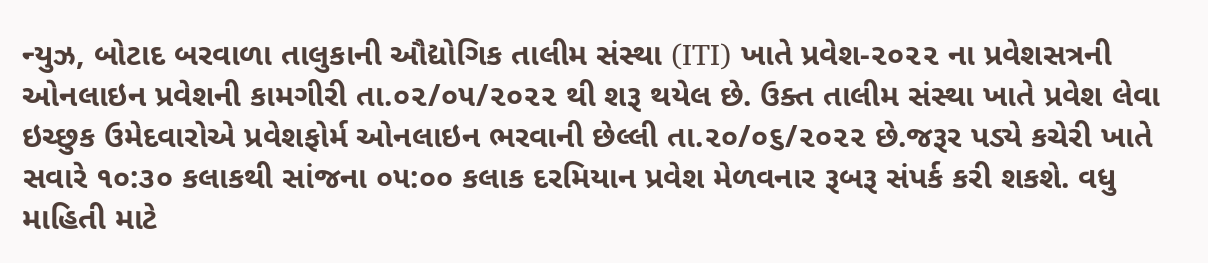ન્યુઝ, બોટાદ બરવાળા તાલુકાની ઔદ્યોગિક તાલીમ સંસ્થા (ITI) ખાતે પ્રવેશ-૨૦૨૨ ના પ્રવેશસત્રની ઓનલાઇન પ્રવેશની કામગીરી તા.૦૨/૦૫/૨૦૨૨ થી શરૂ થયેલ છે. ઉક્ત તાલીમ સંસ્થા ખાતે પ્રવેશ લેવા ઇચ્છુક ઉમેદવારોએ પ્રવેશફોર્મ ઓનલાઇન ભરવાની છેલ્લી તા.૨૦/૦૬/૨૦૨૨ છે.જરૂર પડ્યે કચેરી ખાતે સવારે ૧૦:૩૦ કલાકથી સાંજના ૦૫:૦૦ કલાક દરમિયાન પ્રવેશ મેળવનાર રૂબરૂ સંપર્ક કરી શકશે. વધુ માહિતી માટે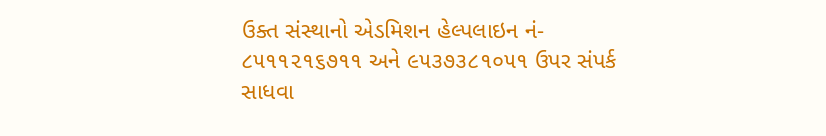ઉક્ત સંસ્થાનો એડમિશન હેલ્પલાઇન નં- ૮૫૧૧૨૧૬૭૧૧ અને ૯૫૩૭૩૮૧૦૫૧ ઉપર સંપર્ક સાધવા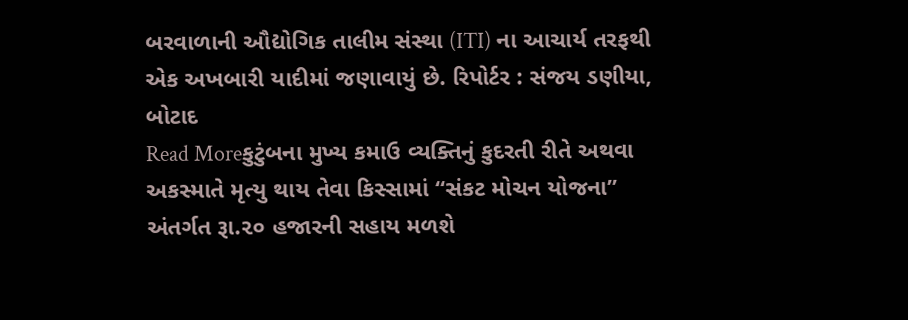બરવાળાની ઔદ્યોગિક તાલીમ સંસ્થા (ITI) ના આચાર્ય તરફથી એક અખબારી યાદીમાં જણાવાયું છે. રિપોર્ટર : સંજય ડણીયા, બોટાદ
Read Moreકુટુંબના મુખ્ય કમાઉ વ્યક્તિનું કુદરતી રીતે અથવા અકસ્માતે મૃત્યુ થાય તેવા કિસ્સામાં “સંકટ મોચન યોજના” અંતર્ગત રૂા.૨૦ હજારની સહાય મળશે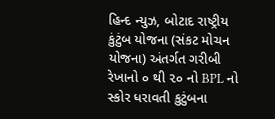હિન્દ ન્યુઝ, બોટાદ રાષ્ટ્રીય કુંટુંબ યોજના (સંકટ મોચન યોજના) અંતર્ગત ગરીબી રેખાનો ૦ થી ૨૦ નો BPL નો સ્કોર ધરાવતી કુટુંબના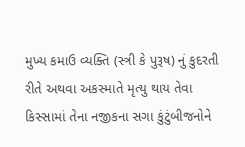મુખ્ય કમાઉ વ્યક્તિ (સ્ત્રી કે પુરૂષ) નું કુદરતી રીતે અથવા અકસ્માતે મૃત્યુ થાય તેવા કિસ્સામાં તેના નજીકના સગા કુંટુંબીજનોને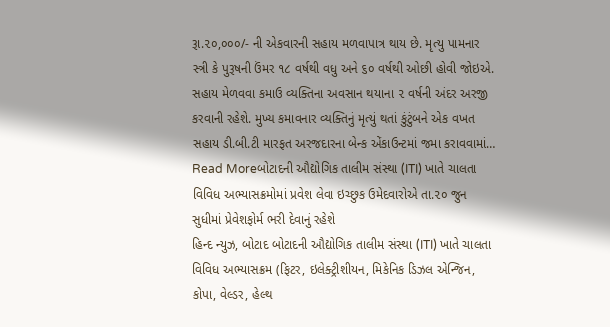રૂા.૨૦,૦૦૦/- ની એકવારની સહાય મળવાપાત્ર થાય છે. મૃત્યુ પામનાર સ્ત્રી કે પુરૂષની ઉંમર ૧૮ વર્ષથી વધુ અને ૬૦ વર્ષથી ઓછી હોવી જોઇએ. સહાય મેળવવા કમાઉ વ્યક્તિના અવસાન થયાના ૨ વર્ષની અંદર અરજી કરવાની રહેશે. મુખ્ય કમાવનાર વ્યક્તિનું મૃત્યું થતાં કુંટુંબને એક વખત સહાય ડી.બી.ટી મારફત અરજદારના બેન્ક એંકાઉન્ટમાં જમા કરાવવામાં…
Read Moreબોટાદની ઔદ્યોગિક તાલીમ સંસ્થા (ITI) ખાતે ચાલતા વિવિધ અભ્યાસક્રમોમાં પ્રવેશ લેવા ઇચ્છુક ઉમેદવારોએ તા.૨૦ જુન સુધીમાં પ્રેવેશફોર્મ ભરી દેવાનું રહેશે
હિન્દ ન્યુઝ, બોટાદ બોટાદની ઔદ્યોગિક તાલીમ સંસ્થા (ITI) ખાતે ચાલતા વિવિધ અભ્યાસક્રમ (ફિટર, ઇલેક્ટ્રીશીયન, મિકેનિક ડિઝલ એન્જિન, કોપા, વેલ્ડર, હેલ્થ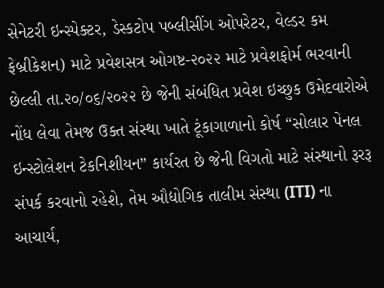સેનેટરી ઇન્સ્પેક્ટર, ડેસ્કટોપ પબ્લીસીંગ ઓપરેટર, વેલ્ડર કમ ફેબ્રીકેશન) માટે પ્રવેશસત્ર ઓગષ્ટ-૨૦૨૨ માટે પ્રવેશફોર્મ ભરવાની છેલ્લી તા.૨૦/૦૬/૨૦૨૨ છે જેની સંબંધિત પ્રવેશ ઇચ્છુક ઉમેદવારોએ નોંધ લેવા તેમજ ઉક્ત સંસ્થા ખાતે ટૂંકાગાળાનો કોર્ષ “સોલાર પેનલ ઇન્સ્ટોલેશન ટેકનિશીયન” કાર્યરત છે જેની વિગતો માટે સંસ્થાનો રૂરરૂ સંપર્ક કરવાનો રહેશે, તેમ ઔદ્યોગિક તાલીમ સંસ્થા (ITI) ના આચાર્ય,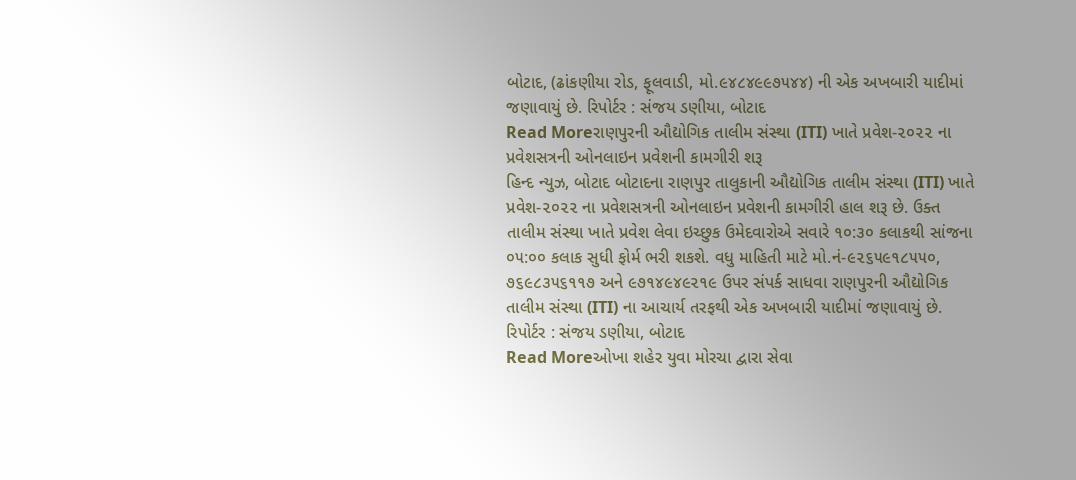બોટાદ, (ઢાંકણીયા રોડ, ફૂલવાડી, મો.૯૪૮૪૯૯૭૫૪૪) ની એક અખબારી યાદીમાં જણાવાયું છે. રિપોર્ટર : સંજય ડણીયા, બોટાદ
Read Moreરાણપુરની ઔદ્યોગિક તાલીમ સંસ્થા (ITI) ખાતે પ્રવેશ-૨૦૨૨ ના પ્રવેશસત્રની ઓનલાઇન પ્રવેશની કામગીરી શરૂ
હિન્દ ન્યુઝ, બોટાદ બોટાદના રાણપુર તાલુકાની ઔદ્યોગિક તાલીમ સંસ્થા (ITI) ખાતે પ્રવેશ-૨૦૨૨ ના પ્રવેશસત્રની ઓનલાઇન પ્રવેશની કામગીરી હાલ શરૂ છે. ઉક્ત તાલીમ સંસ્થા ખાતે પ્રવેશ લેવા ઇચ્છુક ઉમેદવારોએ સવારે ૧૦:૩૦ કલાકથી સાંજના ૦૫:૦૦ કલાક સુધી ફોર્મ ભરી શકશે. વધુ માહિતી માટે મો.નં-૯૨૬૫૯૧૮૫૫૦, ૭૬૯૮૩૫૬૧૧૭ અને ૯૭૧૪૯૪૯૨૧૯ ઉપર સંપર્ક સાધવા રાણપુરની ઔદ્યોગિક તાલીમ સંસ્થા (ITI) ના આચાર્ય તરફથી એક અખબારી યાદીમાં જણાવાયું છે. રિપોર્ટર : સંજય ડણીયા, બોટાદ
Read Moreઓખા શહેર યુવા મોરચા દ્વારા સેવા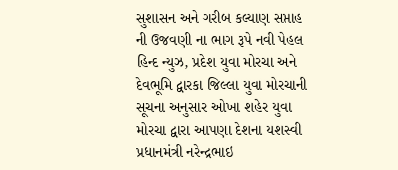સુશાસન અને ગરીબ કલ્યાણ સપ્તાહ ની ઉજવણી ના ભાગ રૂપે નવી પેહલ
હિન્દ ન્યુઝ, પ્રદેશ યુવા મોરચા અને દેવભૂમિ દ્વારકા જિલ્લા યુવા મોરચાની સૂચના અનુસાર ઓખા શહેર યુવા મોરચા દ્વારા આપણા દેશના યશસ્વી પ્રધાનમંત્રી નરેન્દ્રભાઇ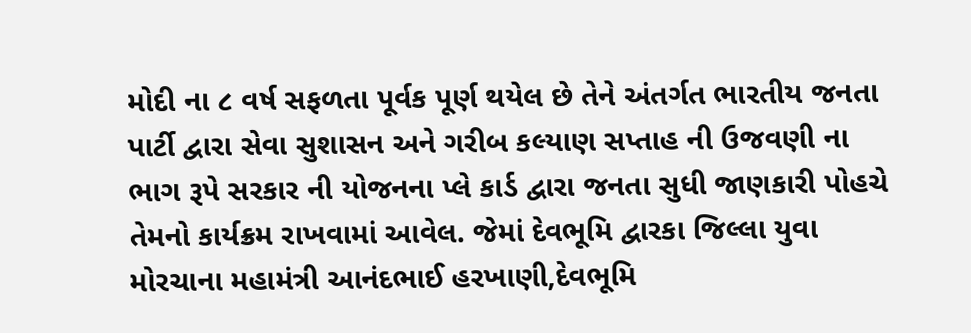મોદી ના ૮ વર્ષ સફળતા પૂર્વક પૂર્ણ થયેલ છે તેને અંતર્ગત ભારતીય જનતા પાર્ટી દ્વારા સેવા સુશાસન અને ગરીબ કલ્યાણ સપ્તાહ ની ઉજવણી ના ભાગ રૂપે સરકાર ની યોજનના પ્લે કાર્ડ દ્વારા જનતા સુધી જાણકારી પોહચે તેમનો કાર્યક્રમ રાખવામાં આવેલ. જેમાં દેવભૂમિ દ્વારકા જિલ્લા યુવા મોરચાના મહામંત્રી આનંદભાઈ હરખાણી,દેવભૂમિ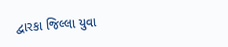દ્વારકા જિલ્લા યુવા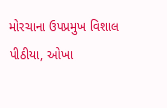મોરચાના ઉપપ્રમુખ વિશાલ પીઠીયા, ઓખા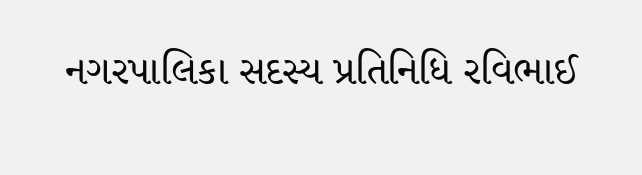નગરપાલિકા સદસ્ય પ્રતિનિધિ રવિભાઈ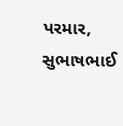પરમાર, સુભાષભાઈ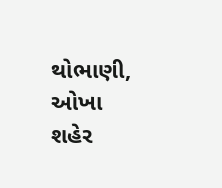થોભાણી, ઓખા શહેર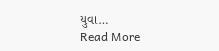યુવા…
Read More